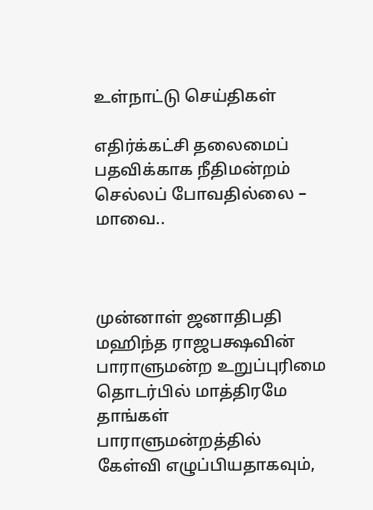உள்நாட்டு செய்திகள்

எதிர்க்கட்சி தலைமைப் பதவிக்காக நீதிமன்றம் செல்லப் போவதில்லை – மாவை..



முன்னாள் ஜனாதிபதி மஹிந்த ராஜபக்ஷவின் பாராளுமன்ற உறுப்புரிமை தொடர்பில் மாத்திரமே தாங்கள் பாராளுமன்றத்தில் கேள்வி எழுப்பியதாகவும்,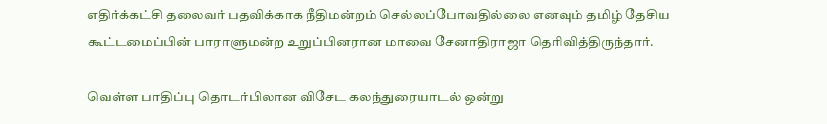எதிர்க்கட்சி தலைவர் பதவிக்காக நீதிமன்றம் செல்லப்போவதில்லை எனவும் தமிழ் தேசிய கூட்டமைப்பின் பாராளுமன்ற உறுப்பினரான மாவை சேனாதிராஜா தெரிவித்திருந்தார்.

வெள்ள பாதிப்பு தொடர்பிலான விசேட கலந்துரையாடல் ஒன்று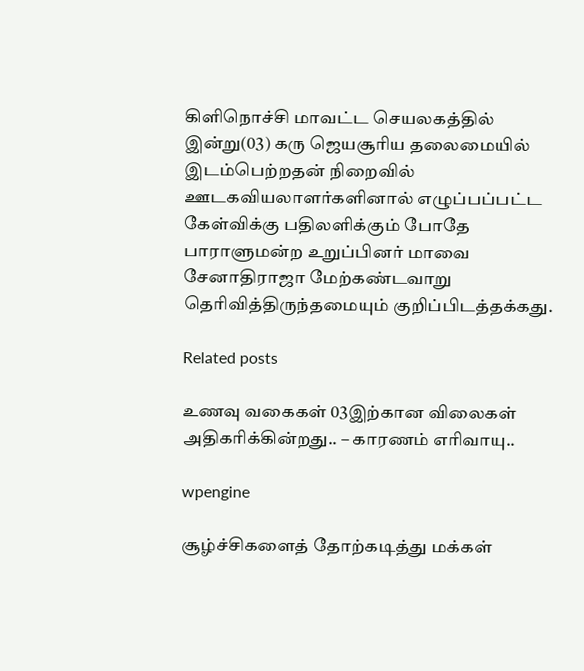கிளிநொச்சி மாவட்ட செயலகத்தில் இன்று(03) கரு ஜெயசூரிய தலைமையில் இடம்பெற்றதன் நிறைவில் ஊடகவியலாளர்களினால் எழுப்பப்பட்ட கேள்விக்கு பதிலளிக்கும் போதே பாராளுமன்ற உறுப்பினர் மாவை சேனாதிராஜா மேற்கண்டவாறு தெரிவித்திருந்தமையும் குறிப்பிடத்தக்கது.

Related posts

உணவு வகைகள் 03இற்கான விலைகள் அதிகரிக்கின்றது.. – காரணம் எரிவாயு..

wpengine

சூழ்ச்சிகளைத் தோற்கடித்து மக்கள்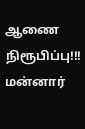ஆணை நிரூபிப்பு!!! மன்னார்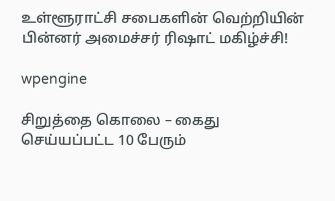உள்ளூராட்சி சபைகளின் வெற்றியின் பின்னர் அமைச்சர் ரிஷாட் மகிழ்ச்சி!

wpengine

சிறுத்தை கொலை – கைது செய்யப்பட்ட 10 பேரும்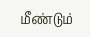மீண்டும்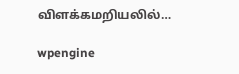விளக்கமறியலில்…

wpengine